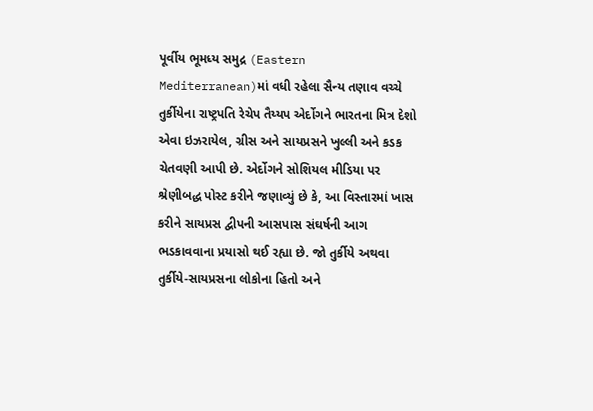પૂર્વીય ભૂમધ્ય સમુદ્ર (Eastern Mediterranean)માં વધી રહેલા સૈન્ય તણાવ વચ્ચે તુર્કીયેના રાષ્ટ્રપતિ રેચેપ તૈય્યપ એર્દોગને ભારતના મિત્ર દેશો એવા ઇઝરાયેલ, ગ્રીસ અને સાયપ્રસને ખુલ્લી અને કડક ચેતવણી આપી છે. એર્દોગને સોશિયલ મીડિયા પર શ્રેણીબદ્ધ પોસ્ટ કરીને જણાવ્યું છે કે, આ વિસ્તારમાં ખાસ કરીને સાયપ્રસ દ્વીપની આસપાસ સંઘર્ષની આગ ભડકાવવાના પ્રયાસો થઈ રહ્યા છે. જો તુર્કીયે અથવા તુર્કીયે-સાયપ્રસના લોકોના હિતો અને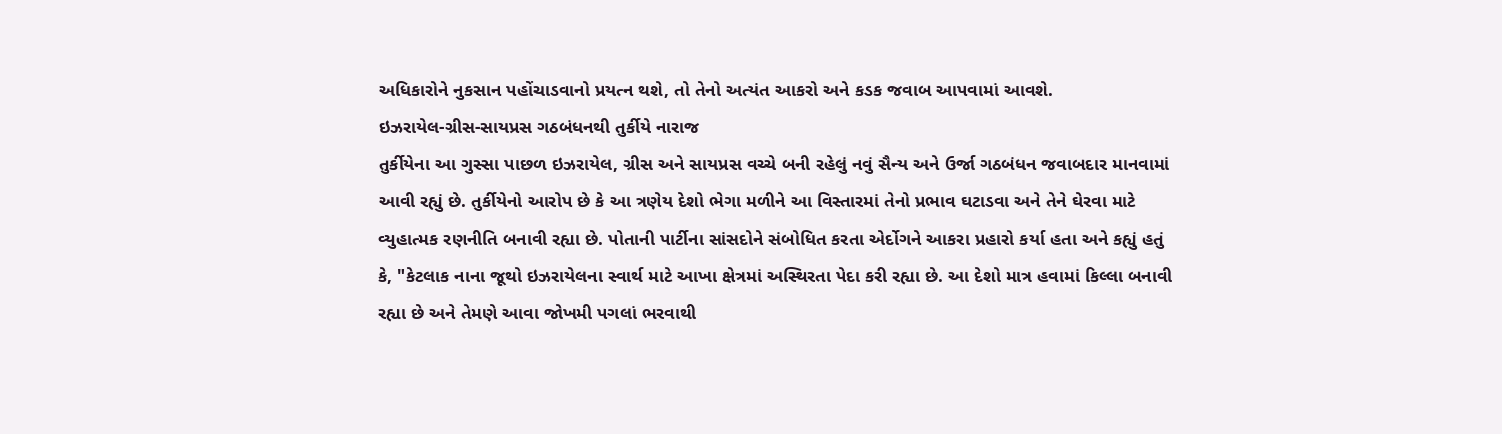અધિકારોને નુકસાન પહોંચાડવાનો પ્રયત્ન થશે, તો તેનો અત્યંત આકરો અને કડક જવાબ આપવામાં આવશે.
ઇઝરાયેલ-ગ્રીસ-સાયપ્રસ ગઠબંધનથી તુર્કીયે નારાજ
તુર્કીયેના આ ગુસ્સા પાછળ ઇઝરાયેલ, ગ્રીસ અને સાયપ્રસ વચ્ચે બની રહેલું નવું સૈન્ય અને ઉર્જા ગઠબંધન જવાબદાર માનવામાં આવી રહ્યું છે. તુર્કીયેનો આરોપ છે કે આ ત્રણેય દેશો ભેગા મળીને આ વિસ્તારમાં તેનો પ્રભાવ ઘટાડવા અને તેને ઘેરવા માટે વ્યુહાત્મક રણનીતિ બનાવી રહ્યા છે. પોતાની પાર્ટીના સાંસદોને સંબોધિત કરતા એર્દોગને આકરા પ્રહારો કર્યા હતા અને કહ્યું હતું કે, "કેટલાક નાના જૂથો ઇઝરાયેલના સ્વાર્થ માટે આખા ક્ષેત્રમાં અસ્થિરતા પેદા કરી રહ્યા છે. આ દેશો માત્ર હવામાં કિલ્લા બનાવી રહ્યા છે અને તેમણે આવા જોખમી પગલાં ભરવાથી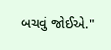બચવું જોઈએ."